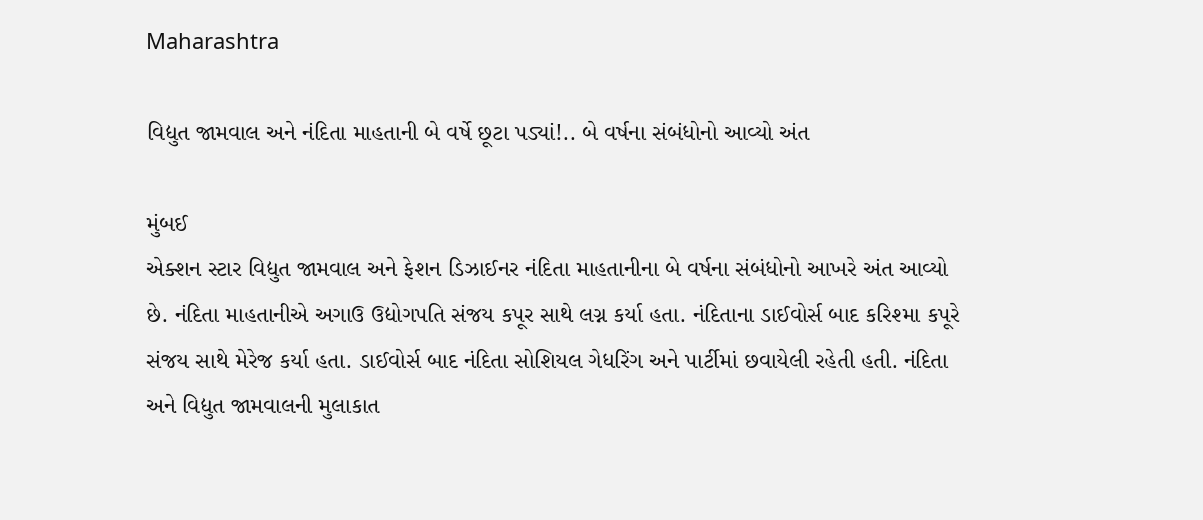Maharashtra

વિદ્યુત જામવાલ અને નંદિતા માહતાની બે વર્ષે છૂટા પડ્યાં!.. બે વર્ષના સંબંધોનો આવ્યો અંત

મુંબઈ
એક્શન સ્ટાર વિદ્યુત જામવાલ અને ફેશન ડિઝાઈનર નંદિતા માહતાનીના બે વર્ષના સંબંધોનો આખરે અંત આવ્યો છે. નંદિતા માહતાનીએ અગાઉ ઉદ્યોગપતિ સંજય કપૂર સાથે લગ્ન કર્યા હતા. નંદિતાના ડાઈવોર્સ બાદ કરિશ્મા કપૂરે સંજય સાથે મેરેજ કર્યા હતા. ડાઈવોર્સ બાદ નંદિતા સોશિયલ ગેધરિંગ અને પાર્ટીમાં છવાયેલી રહેતી હતી. નંદિતા અને વિદ્યુત જામવાલની મુલાકાત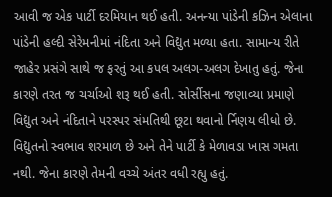આવી જ એક પાર્ટી દરમિયાન થઈ હતી. અનન્યા પાંડેની કઝિન એલાના પાંડેની હલ્દી સેરેમનીમાં નંદિતા અને વિદ્યુત મળ્યા હતા. સામાન્ય રીતે જાહેર પ્રસંગે સાથે જ ફરતું આ કપલ અલગ-અલગ દેખાતુ હતું. જેના કારણે તરત જ ચર્ચાઓ શરૂ થઈ હતી. સોર્સીસના જણાવ્યા પ્રમાણે વિદ્યુત અને નંદિતાને પરસ્પર સંમતિથી છૂટા થવાનો ર્નિણય લીધો છે. વિદ્યુતનો સ્વભાવ શરમાળ છે અને તેને પાર્ટી કે મેળાવડા ખાસ ગમતા નથી. જેના કારણે તેમની વચ્ચે અંતર વધી રહ્યુ હતું.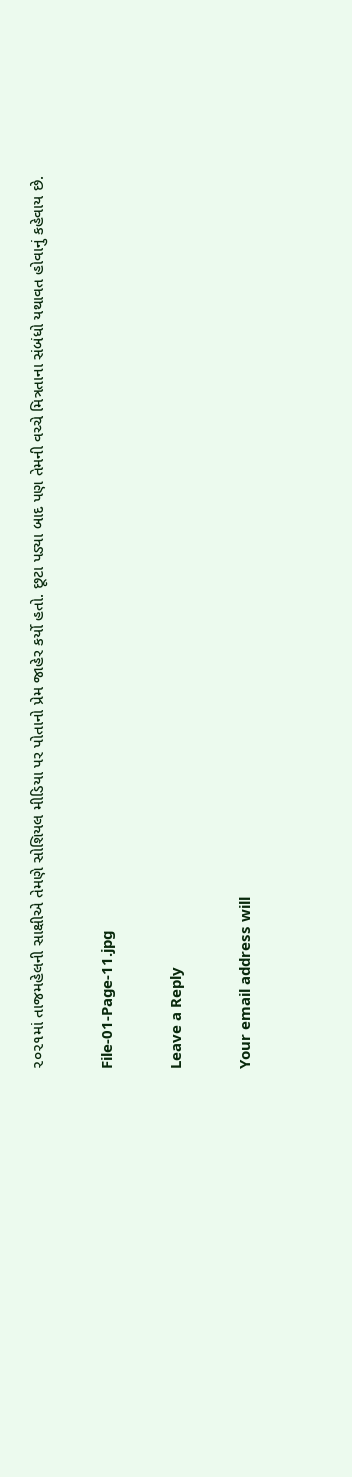૨૦૨૧માં તાજમહેલની સાક્ષીએ તેમણે સોશિયલ મીડિયા પર પોતાનો પ્રેમ જાહેર કર્યો હતો. છૂટા પડ્યા બાદ પણ તેમની વચ્ચે મિત્રતાના સંબંધો યથાવત હોવાનું કહેવાય છે.

File-01-Page-11.jpg

Leave a Reply

Your email address will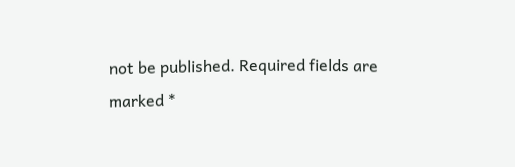not be published. Required fields are marked *